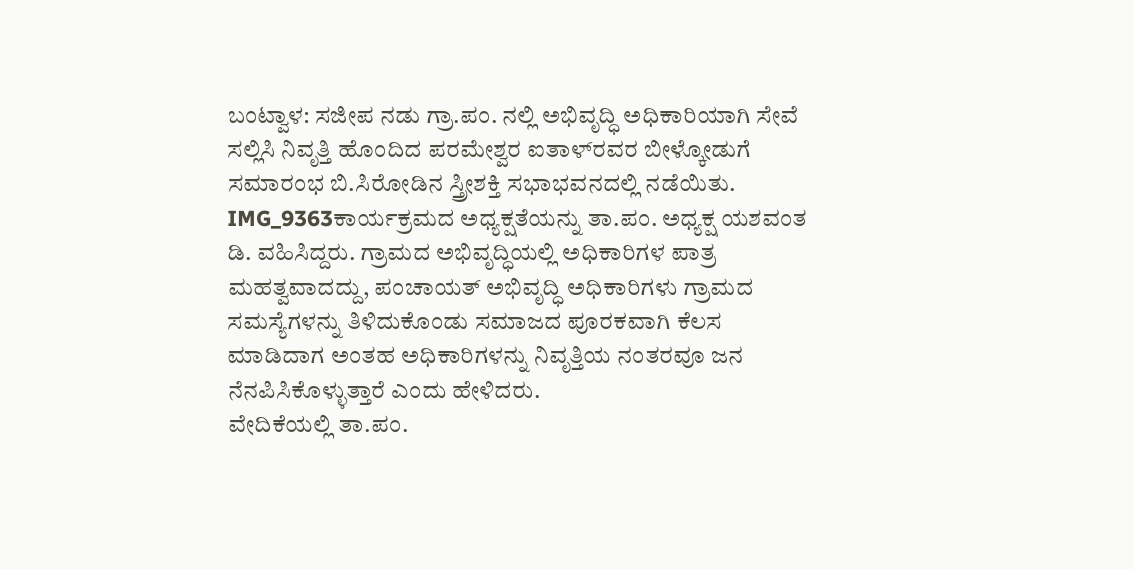ಬಂಟ್ವಾಳ: ಸಜೀಪ ನಡು ಗ್ರಾ.ಪಂ. ನಲ್ಲಿ ಅಭಿವೃದ್ಧಿ ಅಧಿಕಾರಿಯಾಗಿ ಸೇವೆ ಸಲ್ಲಿಸಿ ನಿವೃತ್ತಿ ಹೊಂದಿದ ಪರಮೇಶ್ವರ ಐತಾಳ್‍ರವರ ಬೀಳ್ಕೋಡುಗೆ ಸಮಾರಂಭ ಬಿ.ಸಿರೋಡಿನ ಸ್ತ್ರೀಶಕ್ತಿ ಸಭಾಭವನದಲ್ಲಿ ನಡೆಯಿತು.
IMG_9363ಕಾರ್ಯಕ್ರಮದ ಅಧ್ಯಕ್ಷತೆಯನ್ನು ತಾ.ಪಂ. ಅಧ್ಯಕ್ಷ ಯಶವಂತ ಡಿ. ವಹಿಸಿದ್ದರು. ಗ್ರಾಮದ ಅಭಿವೃದ್ಧಿಯಲ್ಲಿ ಅಧಿಕಾರಿಗಳ ಪಾತ್ರ ಮಹತ್ವವಾದದ್ದು, ಪಂಚಾಯತ್ ಅಭಿವೃದ್ಧಿ ಅಧಿಕಾರಿಗಳು ಗ್ರಾಮದ ಸಮಸ್ಯೆಗಳನ್ನು ತಿಳಿದುಕೊಂಡು ಸಮಾಜದ ಪೂರಕವಾಗಿ ಕೆಲಸ ಮಾಡಿದಾಗ ಅಂತಹ ಅಧಿಕಾರಿಗಳನ್ನು ನಿವೃತ್ತಿಯ ನಂತರವೂ ಜನ ನೆನಪಿಸಿಕೊಳ್ಳುತ್ತಾರೆ ಎಂದು ಹೇಳಿದರು.
ವೇದಿಕೆಯಲ್ಲಿ ತಾ.ಪಂ.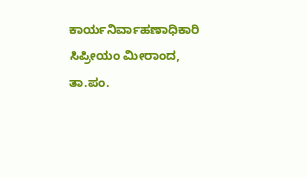ಕಾರ್ಯನಿರ್ವಾಹಣಾಧಿಕಾರಿ ಸಿಪ್ರೀಯಂ ಮೀರಾಂದ, ತಾ.ಪಂ.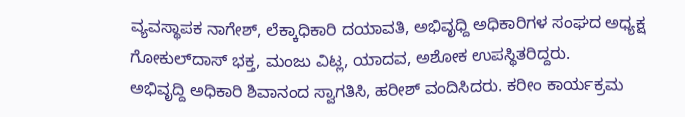ವ್ಯವಸ್ಥಾಪಕ ನಾಗೇಶ್, ಲೆಕ್ಕಾಧಿಕಾರಿ ದಯಾವತಿ, ಅಭಿವೃಧ್ದಿ ಅಧಿಕಾರಿಗಳ ಸಂಘದ ಅಧ್ಯಕ್ಷ ಗೋಕುಲ್‍ದಾಸ್ ಭಕ್ತ, ಮಂಜು ವಿಟ್ಲ, ಯಾದವ, ಅಶೋಕ ಉಪಸ್ಥಿತರಿದ್ದರು.
ಅಭಿವೃದ್ದಿ ಅಧಿಕಾರಿ ಶಿವಾನಂದ ಸ್ವಾಗತಿಸಿ, ಹರೀಶ್ ವಂದಿಸಿದರು. ಕರೀಂ ಕಾರ್ಯಕ್ರಮ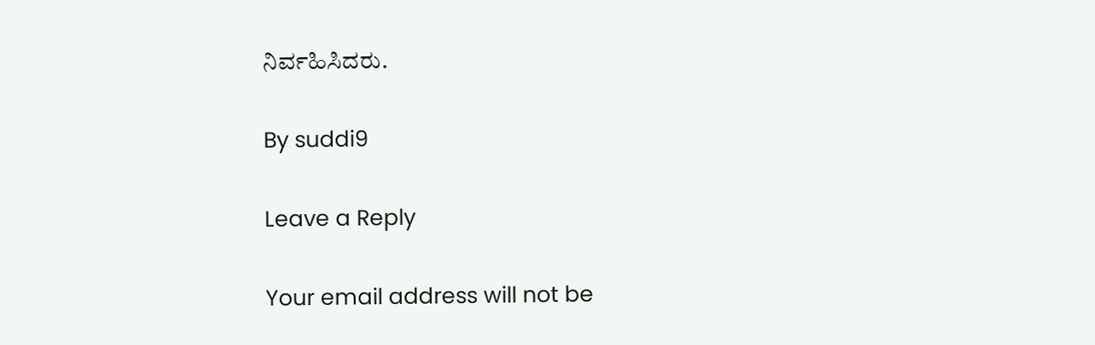ನಿರ್ವಹಿಸಿದರು.

By suddi9

Leave a Reply

Your email address will not be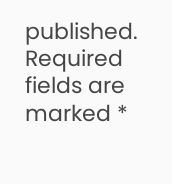published. Required fields are marked *